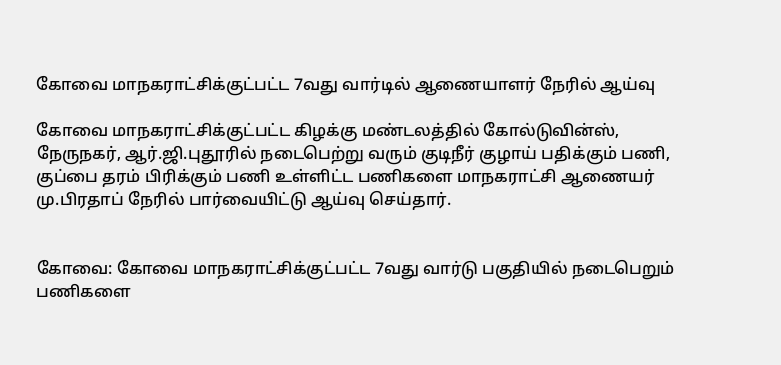கோவை மாநகராட்சிக்குட்பட்ட 7வது வார்டில் ஆணையாளர் நேரில் ஆய்வு

கோவை மாநகராட்சிக்குட்பட்ட கிழக்கு மண்டலத்தில் கோல்டுவின்ஸ், நேருநகர், ஆர்.ஜி.புதூரில் நடைபெற்று வரும் குடிநீர் குழாய் பதிக்கும் பணி, குப்பை தரம் பிரிக்கும் பணி உள்ளிட்ட பணிகளை மாநகராட்சி ஆணையர் மு.பிரதாப் நேரில் பார்வையிட்டு ஆய்வு செய்தார்.


கோவை: கோவை மாநகராட்சிக்குட்பட்ட 7வது வார்டு பகுதியில் நடைபெறும் பணிகளை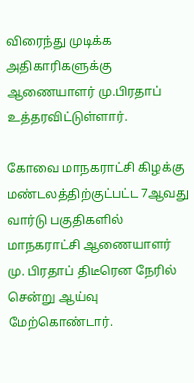விரைந்து முடிக்க அதிகாரிகளுக்கு ஆணையாளர் மு.பிரதாப் உத்தரவிட்டுள்ளார்.

கோவை மாநகராட்சி கிழக்கு மண்டலத்திற்குட்பட்ட 7ஆவது வார்டு பகுதிகளில் மாநகராட்சி ஆணையாளர் மு. பிரதாப் திடீரென நேரில் சென்று ஆய்வு மேற்கொண்டார்.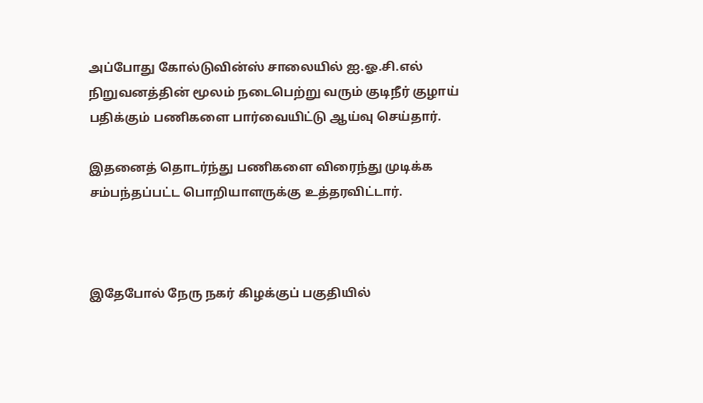அப்போது கோல்டுவின்ஸ் சாலையில் ஐ.ஓ.சி.எல் நிறுவனத்தின் மூலம் நடைபெற்று வரும் குடிநீர் குழாய் பதிக்கும் பணிகளை பார்வையிட்டு ஆய்வு செய்தார்.

இதனைத் தொடர்ந்து பணிகளை விரைந்து முடிக்க சம்பந்தப்பட்ட பொறியாளருக்கு உத்தரவிட்டார்.



இதேபோல் நேரு நகர் கிழக்குப் பகுதியில்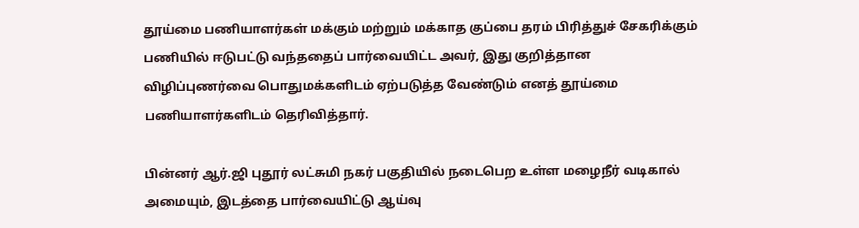தூய்மை பணியாளர்கள் மக்கும் மற்றும் மக்காத குப்பை தரம் பிரித்துச் சேகரிக்கும் பணியில் ஈடுபட்டு வந்ததைப் பார்வையிட்ட அவர், இது குறித்தான விழிப்புணர்வை பொதுமக்களிடம் ஏற்படுத்த வேண்டும் எனத் தூய்மை பணியாளர்களிடம் தெரிவித்தார்.

பின்னர் ஆர்.ஜி புதூர் லட்சுமி நகர் பகுதியில் நடைபெற உள்ள மழைநீர் வடிகால் அமையும், இடத்தை பார்வையிட்டு ஆய்வு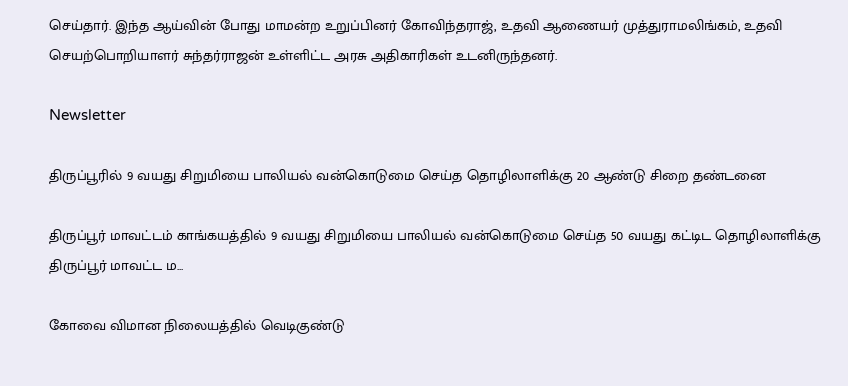செய்தார். இந்த ஆய்வின் போது மாமன்ற உறுப்பினர் கோவிந்தராஜ், உதவி ஆணையர் முத்துராமலிங்கம், உதவி செயற்பொறியாளர் சுந்தர்ராஜன் உள்ளிட்ட அரசு அதிகாரிகள் உடனிருந்தனர்.

Newsletter

திருப்பூரில் 9 வயது சிறுமியை பாலியல் வன்கொடுமை செய்த தொழிலாளிக்கு 20 ஆண்டு சிறை தண்டனை

திருப்பூர் மாவட்டம் காங்கயத்தில் 9 வயது சிறுமியை பாலியல் வன்கொடுமை செய்த 50 வயது கட்டிட தொழிலாளிக்கு திருப்பூர் மாவட்ட ம...

கோவை விமான நிலையத்தில் வெடிகுண்டு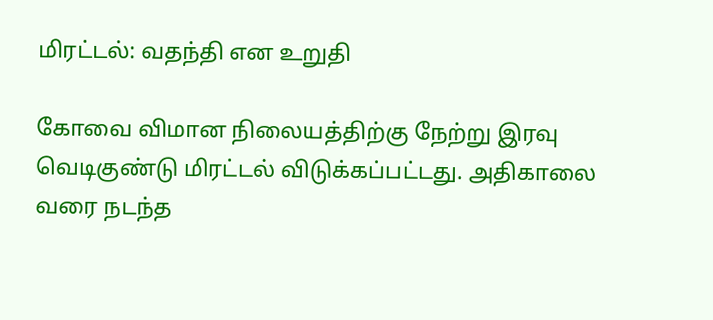மிரட்டல்: வதந்தி என உறுதி

கோவை விமான நிலையத்திற்கு நேற்று இரவு வெடிகுண்டு மிரட்டல் விடுக்கப்பட்டது. அதிகாலை வரை நடந்த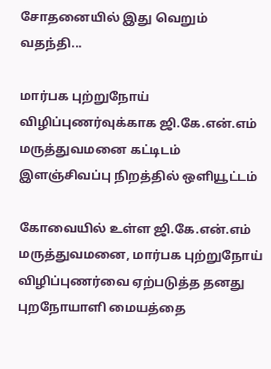சோதனையில் இது வெறும் வதந்தி...

மார்பக புற்றுநோய் விழிப்புணர்வுக்காக ஜி.கே.என்.எம் மருத்துவமனை கட்டிடம் இளஞ்சிவப்பு நிறத்தில் ஒளியூட்டம்

கோவையில் உள்ள ஜி.கே.என்.எம் மருத்துவமனை, மார்பக புற்றுநோய் விழிப்புணர்வை ஏற்படுத்த தனது புறநோயாளி மையத்தை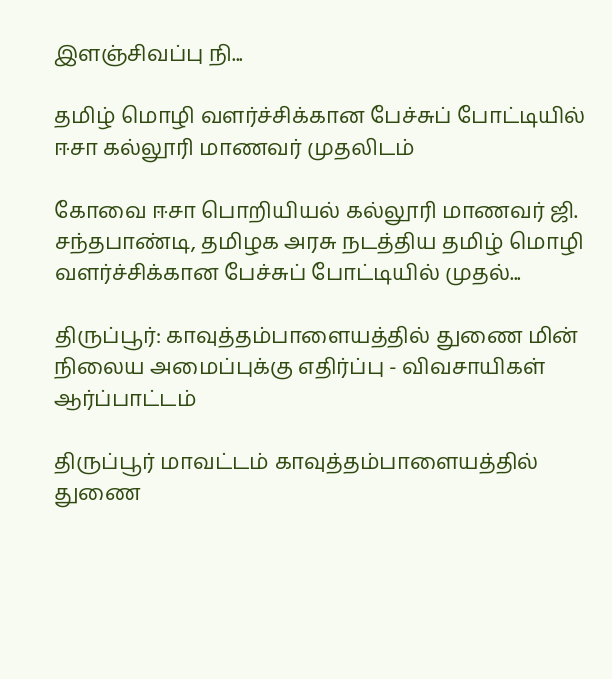இளஞ்சிவப்பு நி...

தமிழ் மொழி வளர்ச்சிக்கான பேச்சுப் போட்டியில் ஈசா கல்லூரி மாணவர் முதலிடம்

கோவை ஈசா பொறியியல் கல்லூரி மாணவர் ஜி. சந்தபாண்டி, தமிழக அரசு நடத்திய தமிழ் மொழி வளர்ச்சிக்கான பேச்சுப் போட்டியில் முதல்...

திருப்பூர்: காவுத்தம்பாளையத்தில் துணை மின் நிலைய அமைப்புக்கு எதிர்ப்பு - விவசாயிகள் ஆர்ப்பாட்டம்

திருப்பூர் மாவட்டம் காவுத்தம்பாளையத்தில் துணை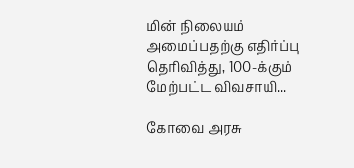மின் நிலையம் அமைப்பதற்கு எதிர்ப்பு தெரிவித்து, 100-க்கும் மேற்பட்ட விவசாயி...

கோவை அரசு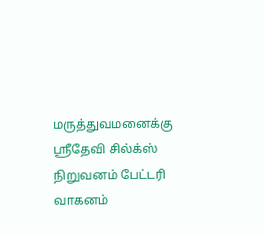மருத்துவமனைக்கு ஸ்ரீதேவி சில்க்ஸ் நிறுவனம் பேட்டரி வாகனம்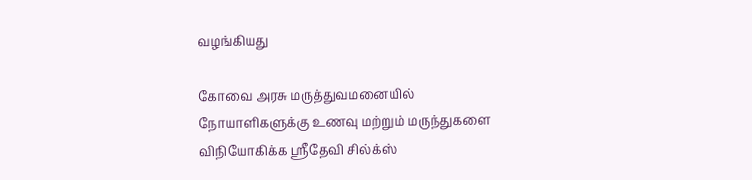வழங்கியது

கோவை அரசு மருத்துவமனையில் நோயாளிகளுக்கு உணவு மற்றும் மருந்துகளை விநியோகிக்க ஸ்ரீதேவி சில்க்ஸ்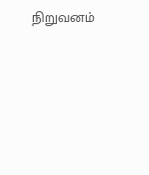நிறுவனம்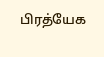பிரத்யேக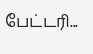பேட்டரி...